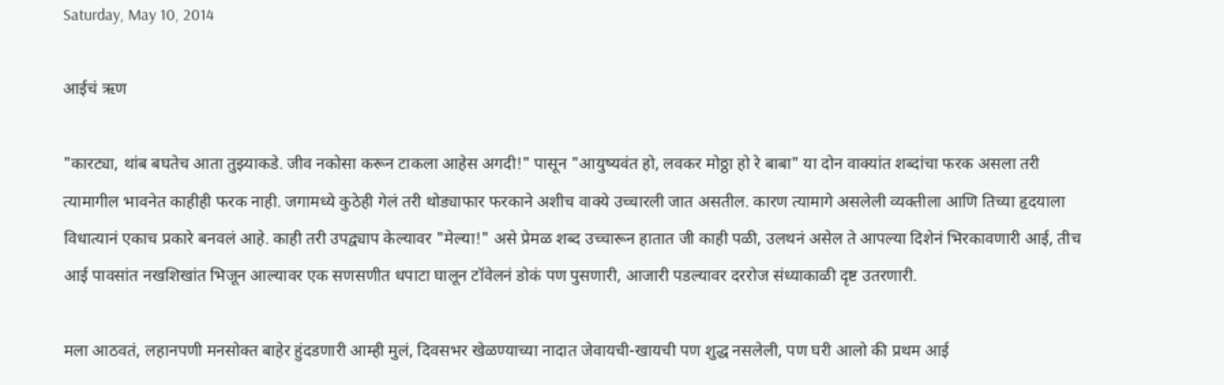Saturday, May 10, 2014

आईचं ऋण

"कारट्या, थांब बघतेच आता तुझ्याकडे. जीव नकोसा करून टाकला आहेस अगदी!" पासून "आयुष्यवंत हो, लवकर मोठ्ठा हो रे बाबा" या दोन वाक्यांत शब्दांचा फरक असला तरी त्यामागील भावनेत काहीही फरक नाही. जगामध्ये कुठेही गेलं तरी थोड्याफार फरकाने अशीच वाक्ये उच्चारली जात असतील. कारण त्यामागे असलेली व्यक्तीला आणि तिच्या हृदयाला विधात्यानं एकाच प्रकारे बनवलं आहे. काही तरी उपद्व्याप केल्यावर "मेल्या!" असे प्रेमळ शब्द उच्चारून हातात जी काही पळी, उलथनं असेल ते आपल्या दिशेनं भिरकावणारी आई, तीच आई पावसांत नखशिखांत भिजून आल्यावर एक सणसणीत धपाटा घालून टॉवेलनं डोकं पण पुसणारी, आजारी पडल्यावर दररोज संध्याकाळी दृष्ट उतरणारी.

मला आठवतं, लहानपणी मनसोक्त बाहेर हुंदडणारी आम्ही मुलं, दिवसभर खेळण्याच्या नादात जेवायची-खायची पण शुद्ध नसलेली, पण घरी आलो की प्रथम आई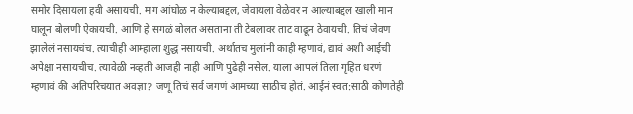समोर दिसायला हवी असायची. मग आंघोळ न केल्याबद्दल, जेवायला वेळेवर न आल्याबद्दल खाली मान घालून बोलणी ऐकायची. आणि हे सगळं बोलत असताना ती टेबलावर ताट वाढून ठेवायची. तिचं जेवण झालेलं नसायचंच. त्याचीही आम्हाला शुद्ध नसायची. अर्थातच मुलांनी काही म्हणावं, द्यावं अशी आईची अपेक्षा नसायचीच. त्यावेळी नव्हती आजही नाही आणि पुढेही नसेल. याला आपलं तिला गृहित धरणं म्हणावं की अतिपरिचयात अवज्ञा? जणू तिचं सर्व जगणं आमच्या साठीच होतं. आईनं स्वत:साठी कोणतेही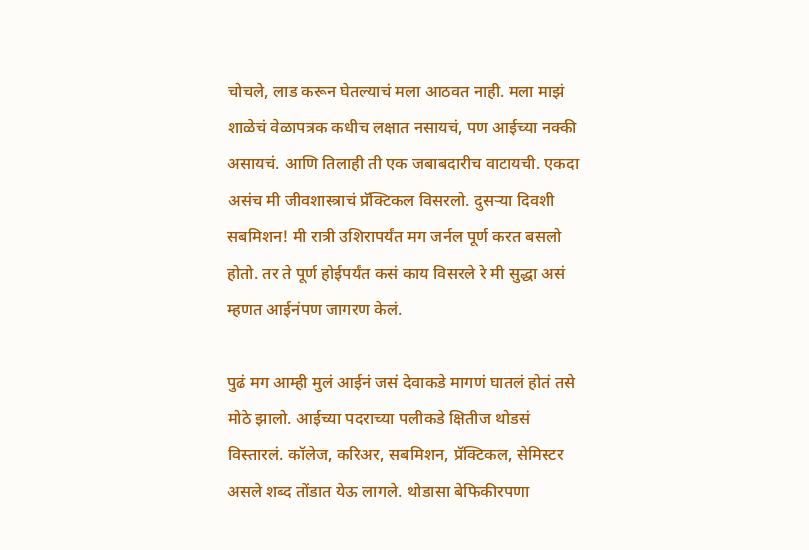चोचले, लाड करून घेतल्याचं मला आठवत नाही. मला माझं शाळेचं वेळापत्रक कधीच लक्षात नसायचं, पण आईच्या नक्की असायचं. आणि तिलाही ती एक जबाबदारीच वाटायची. एकदा असंच मी जीवशास्त्राचं प्रॅक्टिकल विसरलो. दुसऱ्या दिवशी सबमिशन! मी रात्री उशिरापर्यंत मग जर्नल पूर्ण करत बसलो होतो. तर ते पूर्ण होईपर्यंत कसं काय विसरले रे मी सुद्धा असं म्हणत आईनंपण जागरण केलं.

पुढं मग आम्ही मुलं आईनं जसं देवाकडे मागणं घातलं होतं तसे मोठे झालो. आईच्या पदराच्या पलीकडे क्षितीज थोडसं विस्तारलं. कॉलेज, करिअर, सबमिशन, प्रॅक्टिकल, सेमिस्टर असले शब्द तोंडात येऊ लागले. थोडासा बेफिकीरपणा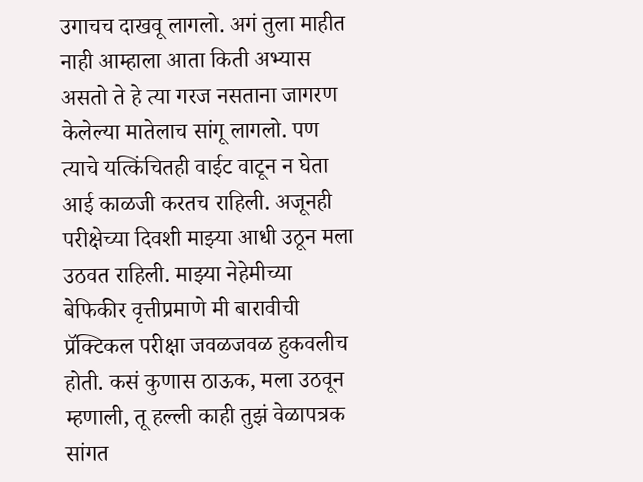उगाचच दाखवू लागलो. अगं तुला माहीत नाही आम्हाला आता किती अभ्यास असतो ते हे त्या गरज नसताना जागरण केलेल्या मातेलाच सांगू लागलो. पण त्याचे यत्किंचितही वाईट वाटून न घेता आई काळजी करतच राहिली. अजूनही परीक्षेच्या दिवशी माझ्या आधी उठून मला उठवत राहिली. माझ्या नेहेमीच्या बेफिकीर वृत्तीप्रमाणे मी बारावीची प्रॅक्टिकल परीक्षा जवळजवळ हुकवलीच होती. कसं कुणास ठाऊक, मला उठवून म्हणाली, तू हल्ली काही तुझं वेळापत्रक सांगत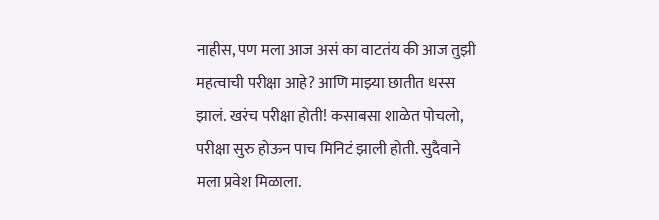नाहीस, पण मला आज असं का वाटतंय की आज तुझी महत्वाची परीक्षा आहे? आणि माझ्या छातीत धस्स झालं. खरंच परीक्षा होती! कसाबसा शाळेत पोचलो, परीक्षा सुरु होऊन पाच मिनिटं झाली होती. सुदैवाने मला प्रवेश मिळाला.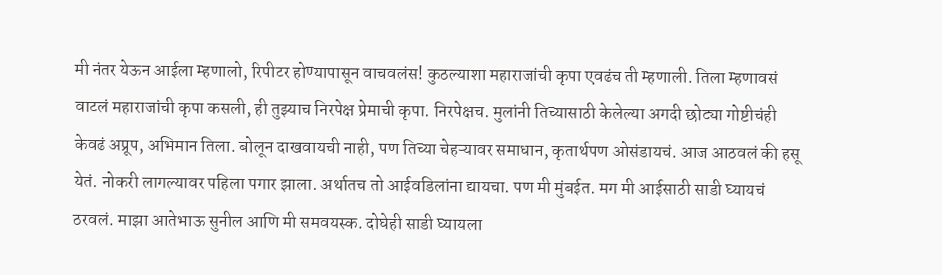मी नंतर येऊन आईला म्हणालो, रिपीटर होण्यापासून वाचवलंस! कुठल्याशा महाराजांची कृपा एवढंच ती म्हणाली. तिला म्हणावसं वाटलं महाराजांची कृपा कसली, ही तुझ्याच निरपेक्ष प्रेमाची कृपा. निरपेक्षच. मुलांनी तिच्यासाठी केलेल्या अगदी छोट्या गोष्टीचंही केवढं अप्रूप, अभिमान तिला. बोलून दाखवायची नाही, पण तिच्या चेहऱ्यावर समाधान, कृतार्थपण ओसंडायचं. आज आठवलं की हसू येतं. नोकरी लागल्यावर पहिला पगार झाला. अर्थातच तो आईवडिलांना द्यायचा. पण मी मुंबईत. मग मी आईसाठी साडी घ्यायचं ठरवलं. माझा आतेभाऊ सुनील आणि मी समवयस्क. दोघेही साडी घ्यायला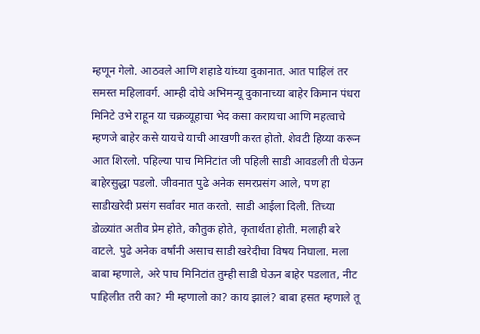म्हणून गेलो. आठवले आणि शहाडे यांच्या दुकानात. आत पाहिलं तर समस्त महिलावर्ग. आम्ही दोघे अभिमन्यू दुकानाच्या बाहेर किमान पंधरा मिनिटे उभे राहून या चक्रव्यूहाचा भेद कसा करायचा आणि महत्वाचे म्हणजे बाहेर कसे यायचे याची आखणी करत होतो. शेवटी हिय्या करून आत शिरलो. पहिल्या पाच मिनिटांत जी पहिली साडी आवडली ती घेऊन बाहेरसुद्धा पडलो. जीवनात पुढे अनेक समरप्रसंग आले, पण हा साडीखरेदी प्रसंग सर्वांवर मात करतो. साडी आईला दिली. तिच्या डोळ्यांत अतीव प्रेम होते, कौतुक होते, कृतार्थता होती. मलाही बरे वाटले. पुढे अनेक वर्षांनी असाच साडी खरेदीचा विषय निघाला. मला बाबा म्हणाले, अरे पाच मिनिटांत तुम्ही साडी घेऊन बाहेर पडलात, नीट पाहिलीत तरी का? मी म्हणालो का? काय झालं? बाबा हसत म्हणाले तू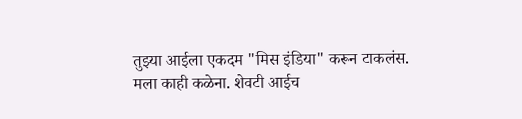तुझ्या आईला एकदम "मिस इंडिया" करून टाकलंस. मला काही कळेना. शेवटी आईच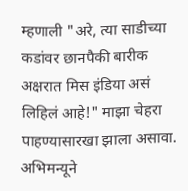म्हणाली "अरे, त्या साडीच्या कडांवर छानपैकी बारीक अक्षरात मिस इंडिया असं लिहिलं आहे!" माझा चेहरा पाहण्यासारखा झाला असावा. अभिमन्यूने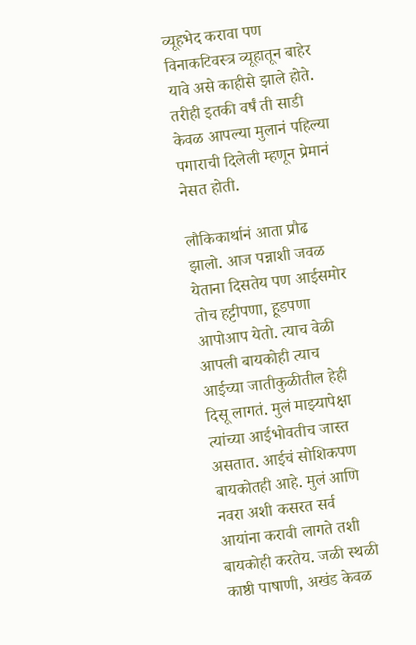व्यूहभेद करावा पण विनाकटिवस्त्र व्यूहातून बाहेर यावे असे काहीसे झाले होते. तरीही इतकी वर्षं ती साडी केवळ आपल्या मुलानं पहिल्या पगाराची दिलेली म्हणून प्रेमानं नेसत होती.

लौकिकार्थानं आता प्रौढ झालो. आज पन्नाशी जवळ येताना दिसतेय पण आईसमोर तोच हट्टीपणा, हूडपणा आपोआप येतो. त्याच वेळी आपली बायकोही त्याच आईच्या जातीकुळीतील हेही दिसू लागतं. मुलं माझ्यापेक्षा त्यांच्या आईभोवतीच जास्त असतात. आईचं सोशिकपण बायकोतही आहे. मुलं आणि नवरा अशी कसरत सर्व आयांना करावी लागते तशी बायकोही करतेय. जळी स्थळी काष्ठी पाषाणी, अखंड केवळ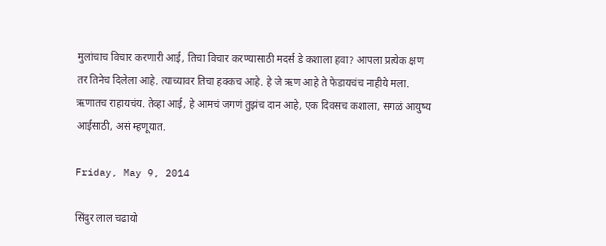मुलांचाच विचार करणारी आई, तिचा विचार करण्यासाठी मदर्स डे कशाला हवा? आपला प्रत्येक क्षण तर तिनेच दिलेला आहे. त्याच्यावर तिचा हक्कच आहे. हे जे ऋण आहे ते फेडायचंच नाहीये मला. ऋणातच राहायचंय. तेव्हा आई, हे आमचं जगणं तुझंच दान आहे, एक दिवसच कशाला, सगळं आयुष्य आईसाठी, असं म्हणूयात.

Friday, May 9, 2014

सिंदुर लाल चढायो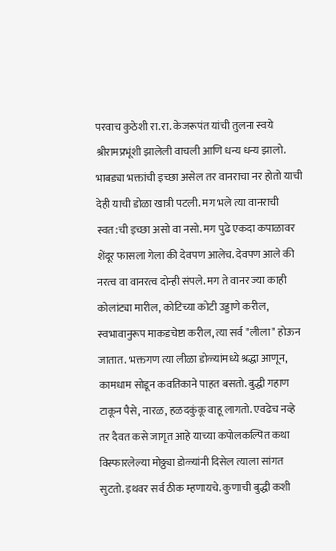परवाच कुठेशी रा.रा. केजरूपंत यांची तुलना स्वये श्रीरामप्रभूंशी झालेली वाचली आणि धन्य धन्य झालो. भाबड्या भक्तांची इच्छा असेल तर वानराचा नर होतो याची देही याची डोळा खात्री पटली. मग भले त्या वानराची स्वत:ची इच्छा असो वा नसो. मग पुढे एकदा कपाळावर शेंदूर फासला गेला की देवपण आलेच. देवपण आले की नरत्व वा वानरत्व दोन्ही संपले. मग ते वानर ज्या काही कोलांट्या मारील, कोटिच्या कोटी उड्डाणे करील, स्वभावानुरूप माकडचेष्टा करील, त्या सर्व "लीला" होऊन जातात. भक्तगण त्या लीळा डोळ्यांमध्ये श्रद्धा आणून, कामधाम सोडून कवतिकाने पाहत बसतो. बुद्धी गहाण टाकून पैसे, नारळ, हळदकुंकू वाहू लागतो. एवढेच नव्हे तर दैवत कसे जागृत आहे याच्या कपोलकल्पित कथा विस्फारलेल्या मोठ्ठ्या डोळ्यांनी दिसेल त्याला सांगत सुटतो. इथवर सर्व ठीक म्हणायचे. कुणाची बुद्धी कशी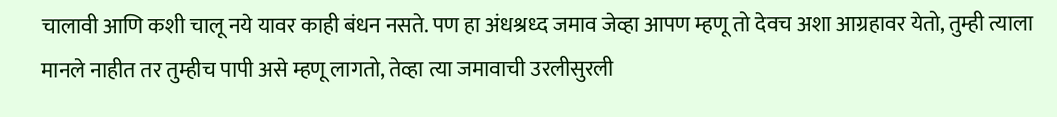चालावी आणि कशी चालू नये यावर काही बंधन नसते. पण हा अंधश्रध्द जमाव जेव्हा आपण म्हणू तो देवच अशा आग्रहावर येतो, तुम्ही त्याला मानले नाहीत तर तुम्हीच पापी असे म्हणू लागतो, तेव्हा त्या जमावाची उरलीसुरली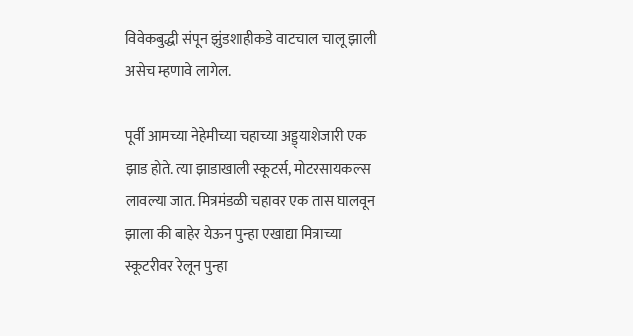विवेकबुद्धी संपून झुंडशाहीकडे वाटचाल चालू झाली असेच म्हणावे लागेल.

पूर्वी आमच्या नेहेमीच्या चहाच्या अड्ड्याशेजारी एक झाड होते. त्या झाडाखाली स्कूटर्स, मोटरसायकल्स लावल्या जात. मित्रमंडळी चहावर एक तास घालवून झाला की बाहेर येऊन पुन्हा एखाद्या मित्राच्या स्कूटरीवर रेलून पुन्हा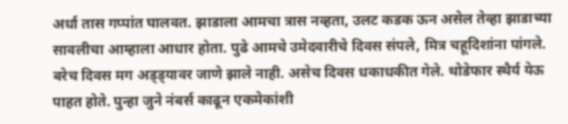अर्धा तास गप्पांत घालवत. झाडाला आमचा त्रास नव्हता, उलट कडक ऊन असेल तेव्हा झाडाच्या सावलीचा आम्हाला आधार होता. पुढे आमचे उमेदवारीचे दिवस संपले, मित्र चहूदिशांना पांगले. बरेच दिवस मग अड्ड्यावर जाणे झाले नाही. असेच दिवस धकाधकीत गेले. थोडेफार स्थैर्य येऊ पाहत होते. पुन्हा जुने नंबर्स काढून एकमेकांशी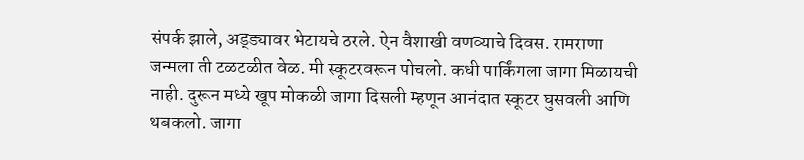संपर्क झाले, अड्ड्यावर भेटायचे ठरले. ऐन वैशाखी वणव्याचे दिवस. रामराणा जन्मला ती टळटळीत वेळ. मी स्कूटरवरून पोचलो. कधी पार्किंगला जागा मिळायची नाही. दुरून मध्ये खूप मोकळी जागा दिसली म्हणून आनंदात स्कूटर घुसवली आणि थबकलो. जागा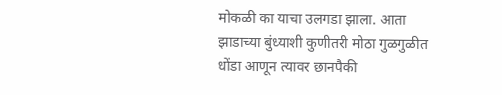मोकळी का याचा उलगडा झाला. आता झाडाच्या बुंध्याशी कुणीतरी मोठा गुळगुळीत धोंडा आणून त्यावर छानपैकी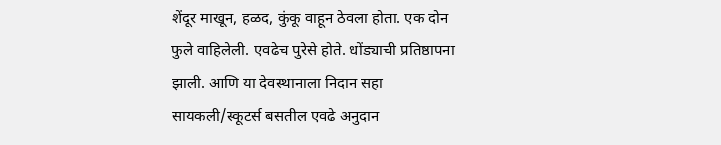शेंदूर माखून, हळद, कुंकू वाहून ठेवला होता. एक दोन फुले वाहिलेली. एवढेच पुरेसे होते. धोंड्याची प्रतिष्ठापना झाली. आणि या देवस्थानाला निदान सहा सायकली/स्कूटर्स बसतील एवढे अनुदान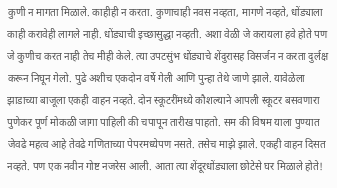कुणी न मागता मिळाले. काहीही न करता. कुणाचाही नवस नव्हता, मागणे नव्हते, धोंड्याला काही करावेही लागले नाही. धोंड्याची इच्छासुद्धा नव्हती. अशा वेळी जे करायला हवे होते पण जे कुणीच करत नाही तेच मीही केले. त्या उपटसुंभ धोंड्याचे शेंदुरासह विसर्जन न करता दुर्लक्ष करून निघून गेलो. पुढे अशीच एकदोन वर्षे गेली आणि पुन्हा तेथे जाणे झाले. यावेळेला झाडाच्या बाजूला एकही वाहन नव्हते. दोन स्कूटरींमध्ये कौशल्याने आपली स्कूटर बसवणारा पुणेकर पूर्ण मोकळी जागा पाहिली की चपापून तारीख पाहतो. सम की विषम याला पुण्यात जेवढे महत्व आहे तेवढे गणिताच्या पेपरमध्येपण नसते. तसेच माझे झाले. एकही वाहन दिसत नव्हते. पण एक नवीन गोष्ट नजरेस आली. आता त्या शेंदूरधोंड्याला छोटेसे घर मिळाले होते!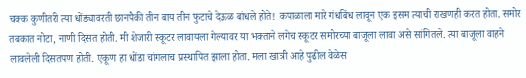चक्क कुणीतरी त्या धोंड्यावरती छानपैकी तीन बाय तीन फुटाचे देऊळ बांधले होते! कपाळाला मारे गंधबिंध लावून एक इसम त्याची राखणही करत होता. समोर तबकात नोटा, नाणी दिसत होती. मी शेजारी स्कूटर लावायला गेल्यावर या भक्ताने लगेच स्कूटर समोरच्या बाजूला लावा असे सांगितले. त्या बाजूला वाहने लावलेली दिसतपण होती. एकूण हा धोंडा चांगलाच प्रस्थापित झाला होता. मला खात्री आहे पुढील वेळेस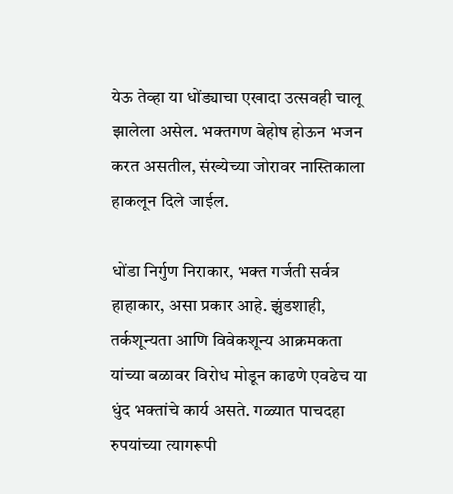येऊ तेव्हा या धोंड्याचा एखादा उत्सवही चालू झालेला असेल. भक्तगण बेहोष होऊन भजन करत असतील, संख्येच्या जोरावर नास्तिकाला हाकलून दिले जाईल.

धोंडा निर्गुण निराकार, भक्त गर्जती सर्वत्र हाहाकार, असा प्रकार आहे. झुंडशाही, तर्कशून्यता आणि विवेकशून्य आक्रमकता यांच्या बळावर विरोध मोडून काढणे एवढेच या धुंद भक्तांचे कार्य असते. गळ्यात पाचदहा रुपयांच्या त्यागरूपी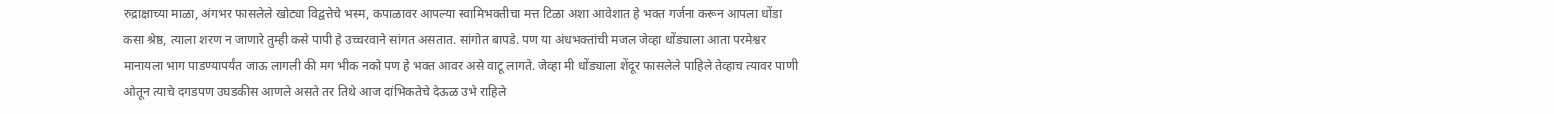रुद्राक्षाच्या माळा, अंगभर फासलेले खोट्या विद्वत्तेचे भस्म, कपाळावर आपल्या स्वामिभक्तीचा मत्त टिळा अशा आवेशात हे भक्त गर्जना करून आपला धोंडा कसा श्रेष्ठ, त्याला शरण न जाणारे तुम्ही कसे पापी हे उच्चरवाने सांगत असतात. सांगोत बापडे. पण या अंधभक्तांची मजल जेव्हा धोंड्याला आता परमेश्वर मानायला भाग पाडण्यापर्यंत जाऊ लागली की मग भीक नको पण हे भक्त आवर असे वाटू लागते. जेव्हा मी धोंड्याला शेंदूर फासलेले पाहिले तेव्हाच त्यावर पाणी ओतून त्याचे दगडपण उघडकीस आणले असते तर तिथे आज दांभिकतेचे देऊळ उभे राहिले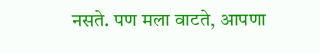नसते. पण मला वाटते, आपणा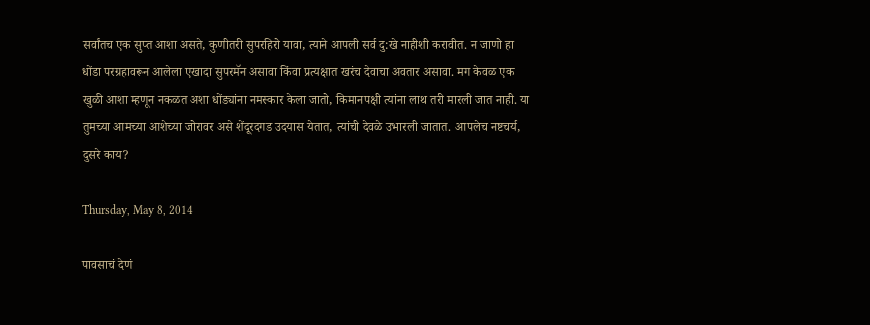सर्वांतच एक सुप्त आशा असते, कुणीतरी सुपरहिरो यावा, त्याने आपली सर्व दु:खे नाहीशी करावीत. न जाणो हा धोंडा परग्रहावरून आलेला एखादा सुपरमॅन असावा किंवा प्रत्यक्षात खरंच देवाचा अवतार असावा. मग केवळ एक खुळी आशा म्हणून नकळत अशा धोंड्यांना नमस्कार केला जातो, किमानपक्षी त्यांना लाथ तरी मारली जात नाही. या तुमच्या आमच्या आशेच्या जोरावर असे शेंदूरदगड उदयास येतात, त्यांची देवळे उभारली जातात. आपलेच नष्टचर्य, दुसरे काय?

Thursday, May 8, 2014

पावसाचं देणं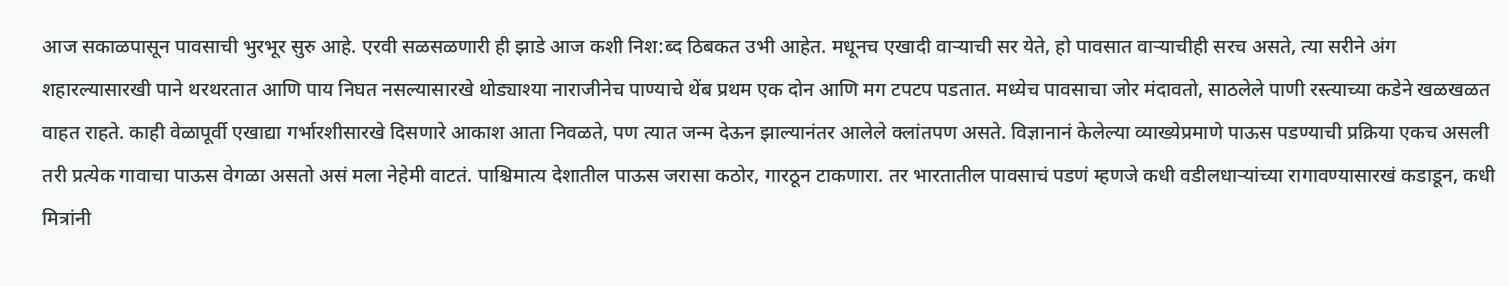आज सकाळपासून पावसाची भुरभूर सुरु आहे. एरवी सळसळणारी ही झाडे आज कशी निश:ब्द ठिबकत उभी आहेत. मधूनच एखादी वाऱ्याची सर येते, हो पावसात वाऱ्याचीही सरच असते, त्या सरीने अंग शहारल्यासारखी पाने थरथरतात आणि पाय निघत नसल्यासारखे थोड्याश्या नाराजीनेच पाण्याचे थेंब प्रथम एक दोन आणि मग टपटप पडतात. मध्येच पावसाचा जोर मंदावतो, साठलेले पाणी रस्त्याच्या कडेने खळखळत वाहत राहते. काही वेळापूर्वी एखाद्या गर्भारशीसारखे दिसणारे आकाश आता निवळते, पण त्यात जन्म देऊन झाल्यानंतर आलेले क्लांतपण असते. विज्ञानानं केलेल्या व्याख्येप्रमाणे पाऊस पडण्याची प्रक्रिया एकच असली तरी प्रत्येक गावाचा पाऊस वेगळा असतो असं मला नेहेमी वाटतं. पाश्चिमात्य देशातील पाऊस जरासा कठोर, गारठून टाकणारा. तर भारतातील पावसाचं पडणं म्हणजे कधी वडीलधाऱ्यांच्या रागावण्यासारखं कडाडून, कधी मित्रांनी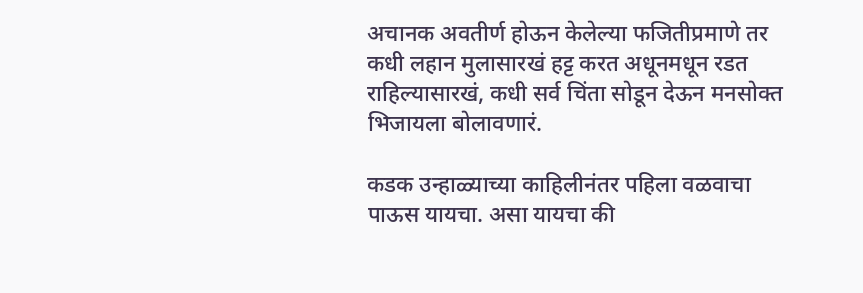अचानक अवतीर्ण होऊन केलेल्या फजितीप्रमाणे तर कधी लहान मुलासारखं हट्ट करत अधूनमधून रडत राहिल्यासारखं, कधी सर्व चिंता सोडून देऊन मनसोक्त भिजायला बोलावणारं.

कडक उन्हाळ्याच्या काहिलीनंतर पहिला वळवाचा पाऊस यायचा. असा यायचा की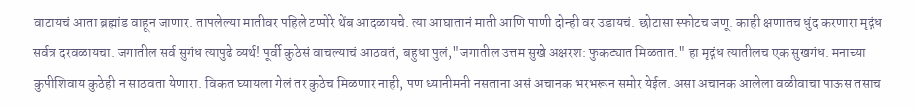वाटायचं आता ब्रह्मांड वाहून जाणार. तापलेल्या मातीवर पहिले टप्पोरे थेंब आदळायचे. त्या आघातानं माती आणि पाणी दोन्ही वर उडायचं. छोटासा स्फोटच जणू. काही क्षणातच धुंद करणारा मृद्गंध सर्वत्र दरवळायचा. जगातील सर्व सुगंध त्यापुढे व्यर्थ! पूर्वी कुठेसं वाचल्याचं आठवतं, बहुधा पुलं,"जगातील उत्तम सुखे अक्षरश: फुकट्यात मिळतात." हा मृद्गंध त्यातीलच एक सुखगंध. मनाच्या कुपीशिवाय कुठेही न साठवता येणारा. विकत घ्यायला गेलं तर कुठेच मिळणार नाही, पण ध्यानीमनी नसताना असं अचानक भरभरून समोर येईल. असा अचानक आलेला वळीवाचा पाऊस तसाच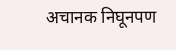अचानक निघूनपण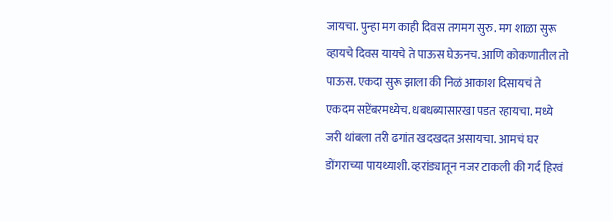जायचा. पुन्हा मग काही दिवस तगमग सुरु. मग शाळा सुरू व्हायचे दिवस यायचे ते पाऊस घेऊनच. आणि कोकणातील तो पाऊस. एकदा सुरू झाला की निळं आकाश दिसायचं ते एकदम सप्टेंबरमध्येच. धबधब्यासारखा पडत रहायचा. मध्ये जरी थांबला तरी ढगांत खदखदत असायचा. आमचं घर डोंगराच्या पायथ्याशी. व्हरांड्यातून नजर टाकली की गर्द हिरवं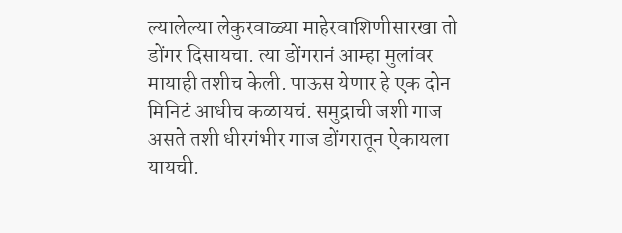ल्यालेल्या लेकुरवाळ्या माहेरवाशिणीसारखा तो डोंगर दिसायचा. त्या डोंगरानं आम्हा मुलांवर मायाही तशीच केली. पाऊस येणार हे एक दोन मिनिटं आधीच कळायचं. समुद्राची जशी गाज असते तशी धीरगंभीर गाज डोंगरातून ऐकायला यायची.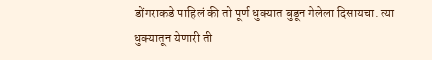डोंगराकडे पाहिलं की तो पूर्ण धुक्यात बुडून गेलेला दिसायचा. त्या धुक्यातून येणारी ती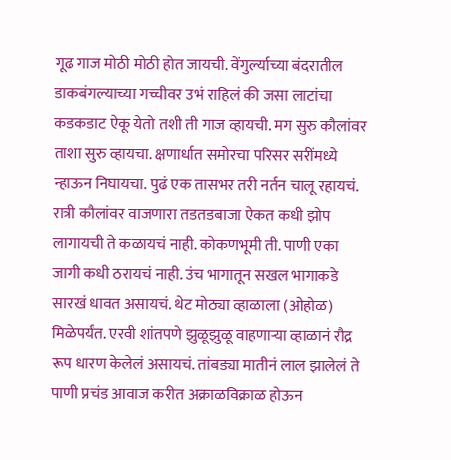गूढ गाज मोठी मोठी होत जायची. वेंगुर्ल्याच्या बंदरातील डाकबंगल्याच्या गच्चीवर उभं राहिलं की जसा लाटांचा कडकडाट ऐकू येतो तशी ती गाज व्हायची. मग सुरु कौलांवर ताशा सुरु व्हायचा. क्षणार्धात समोरचा परिसर सरींमध्ये न्हाऊन निघायचा. पुढं एक तासभर तरी नर्तन चालू रहायचं. रात्री कौलांवर वाजणारा तडतडबाजा ऐकत कधी झोप लागायची ते कळायचं नाही. कोकणभूमी ती. पाणी एका जागी कधी ठरायचं नाही. उंच भागातून सखल भागाकडे सारखं धावत असायचं. थेट मोठ्या व्हाळाला (ओहोळ) मिळेपर्यंत. एरवी शांतपणे झुळूझुळू वाहणाऱ्या व्हाळानं रौद्र रूप धारण केलेलं असायचं. तांबड्या मातीनं लाल झालेलं ते पाणी प्रचंड आवाज करीत अक्राळविक्राळ होऊन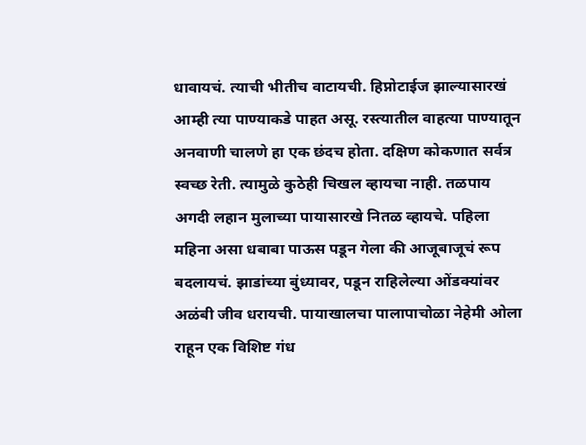धावायचं. त्याची भीतीच वाटायची. हिप्नोटाईज झाल्यासारखं आम्ही त्या पाण्याकडे पाहत असू. रस्त्यातील वाहत्या पाण्यातून अनवाणी चालणे हा एक छंदच होता. दक्षिण कोकणात सर्वत्र स्वच्छ रेती. त्यामुळे कुठेही चिखल व्हायचा नाही. तळपाय अगदी लहान मुलाच्या पायासारखे नितळ व्हायचे. पहिला महिना असा धबाबा पाऊस पडून गेला की आजूबाजूचं रूप बदलायचं. झाडांच्या बुंध्यावर, पडून राहिलेल्या ओंडक्यांवर अळंबी जीव धरायची. पायाखालचा पालापाचोळा नेहेमी ओला राहून एक विशिष्ट गंध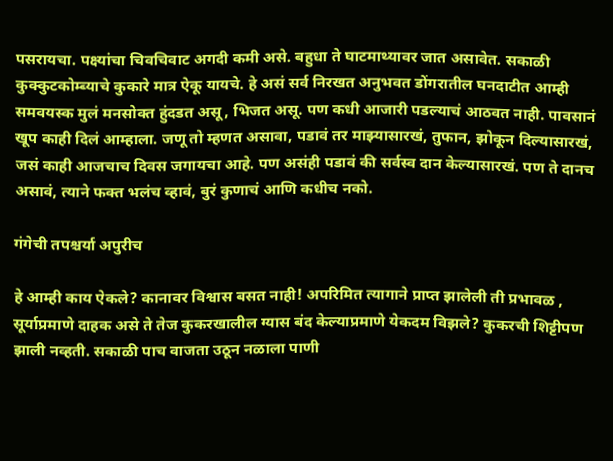पसरायचा. पक्ष्यांचा चिवचिवाट अगदी कमी असे. बहुधा ते घाटमाथ्यावर जात असावेत. सकाळी कुक्कुटकोम्ब्याचे कुकारे मात्र ऐकू यायचे. हे असं सर्व निरखत अनुभवत डोंगरातील घनदाटीत आम्ही समवयस्क मुलं मनसोक्त हुंदडत असू, भिजत असू. पण कधी आजारी पडल्याचं आठवत नाही. पावसानं खूप काही दिलं आम्हाला. जणू तो म्हणत असावा, पडावं तर माझ्यासारखं, तुफान, झोकून दिल्यासारखं, जसं काही आजचाच दिवस जगायचा आहे. पण असंही पडावं की सर्वस्व दान केल्यासारखं. पण ते दानच असावं, त्याने फक्त भलंच व्हावं, बुरं कुणाचं आणि कधीच नको.

गंगेची तपश्चर्या अपुरीच

हे आम्ही काय ऐकले? कानावर विश्वास बसत नाही! अपरिमित त्यागाने प्राप्त झालेली ती प्रभावळ , सूर्याप्रमाणे दाहक असे ते तेज कुकरखालील ग्यास बंद केल्याप्रमाणे येकदम विझले? कुकरची शिट्टीपण झाली नव्हती. सकाळी पाच वाजता उठून नळाला पाणी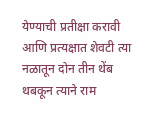येण्याची प्रतीक्षा करावी आणि प्रत्यक्षात शेवटी त्या नळातून दोन तीन थेंब थबकून त्याने राम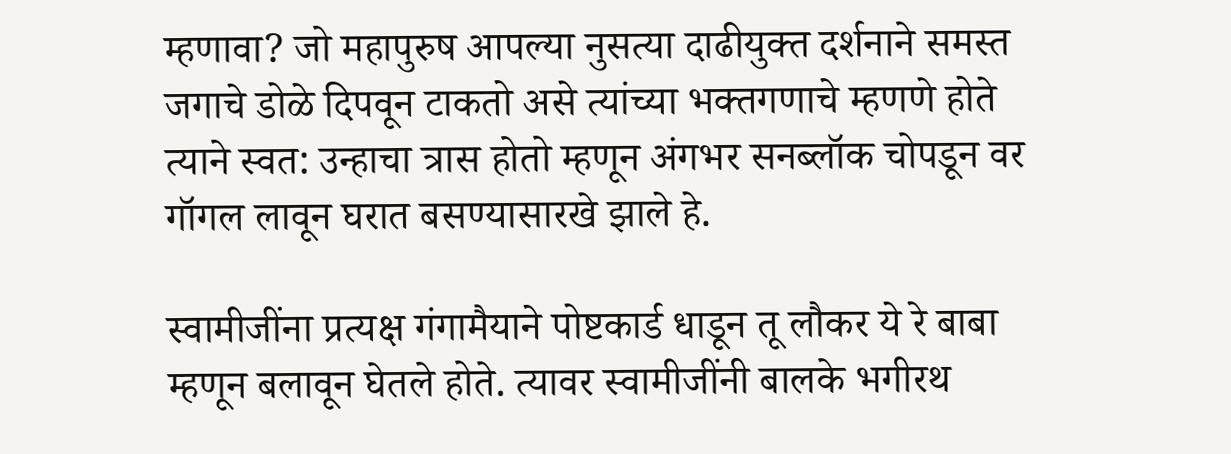म्हणावा? जो महापुरुष आपल्या नुसत्या दाढीयुक्त दर्शनाने समस्त जगाचे डोळे दिपवून टाकतो असे त्यांच्या भक्तगणाचे म्हणणे होते त्याने स्वत: उन्हाचा त्रास होतो म्हणून अंगभर सनब्लॉक चोपडून वर गॉगल लावून घरात बसण्यासारखे झाले हे.

स्वामीजींना प्रत्यक्ष गंगामैयाने पोष्टकार्ड धाडून तू लौकर ये रे बाबा म्हणून बलावून घेतले होते. त्यावर स्वामीजींनी बालके भगीरथ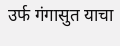उर्फ गंगासुत याचा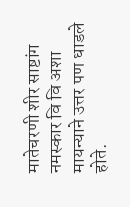मातेचरणी शीर साष्टांग नमस्कार वि वि अशा मायन्याने उत्तर पण धाडले होते.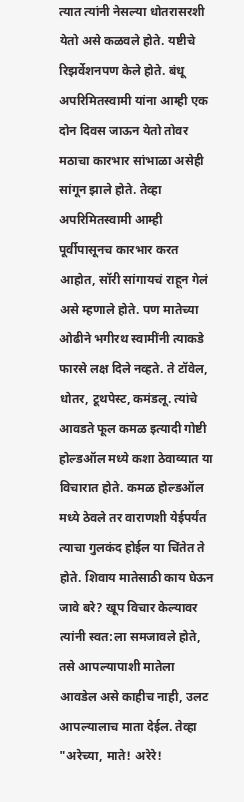त्यात त्यांनी नेसल्या धोतरासरशी येतो असे कळवले होते. यष्टीचे रिझर्वेशनपण केले होते. बंधू अपरिमितस्वामी यांना आम्ही एक दोन दिवस जाऊन येतो तोवर मठाचा कारभार सांभाळा असेही सांगून झाले होते. तेव्हा अपरिमितस्वामी आम्ही पूर्वीपासूनच कारभार करत आहोत, सॉरी सांगायचं राहून गेलं असे म्हणाले होते. पण मातेच्या ओढीने भगीरथ स्वामींनी त्याकडे फारसे लक्ष दिले नव्हते. ते टॉवेल, धोतर, टूथपेस्ट, कमंडलू. त्यांचे आवडते फूल कमळ इत्यादी गोष्टी होल्डऑल मध्ये कशा ठेवाव्यात या विचारात होते. कमळ होल्डऑल मध्ये ठेवले तर वाराणशी येईपर्यंत त्याचा गुलकंद होईल या चिंतेत ते होते. शिवाय मातेसाठी काय घेऊन जावे बरे? खूप विचार केल्यावर त्यांनी स्वत:ला समजावले होते, तसे आपल्यापाशी मातेला आवडेल असे काहीच नाही, उलट आपल्यालाच माता देईल. तेव्हा "अरेच्या, माते! अरेरे!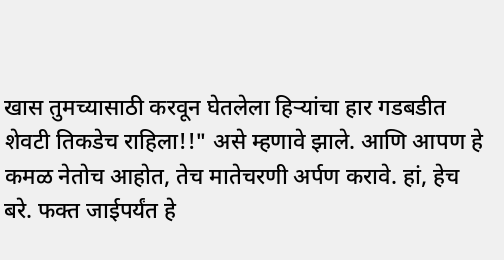खास तुमच्यासाठी करवून घेतलेला हिऱ्यांचा हार गडबडीत शेवटी तिकडेच राहिला!!" असे म्हणावे झाले. आणि आपण हे कमळ नेतोच आहोत, तेच मातेचरणी अर्पण करावे. हां, हेच बरे. फक्त जाईपर्यंत हे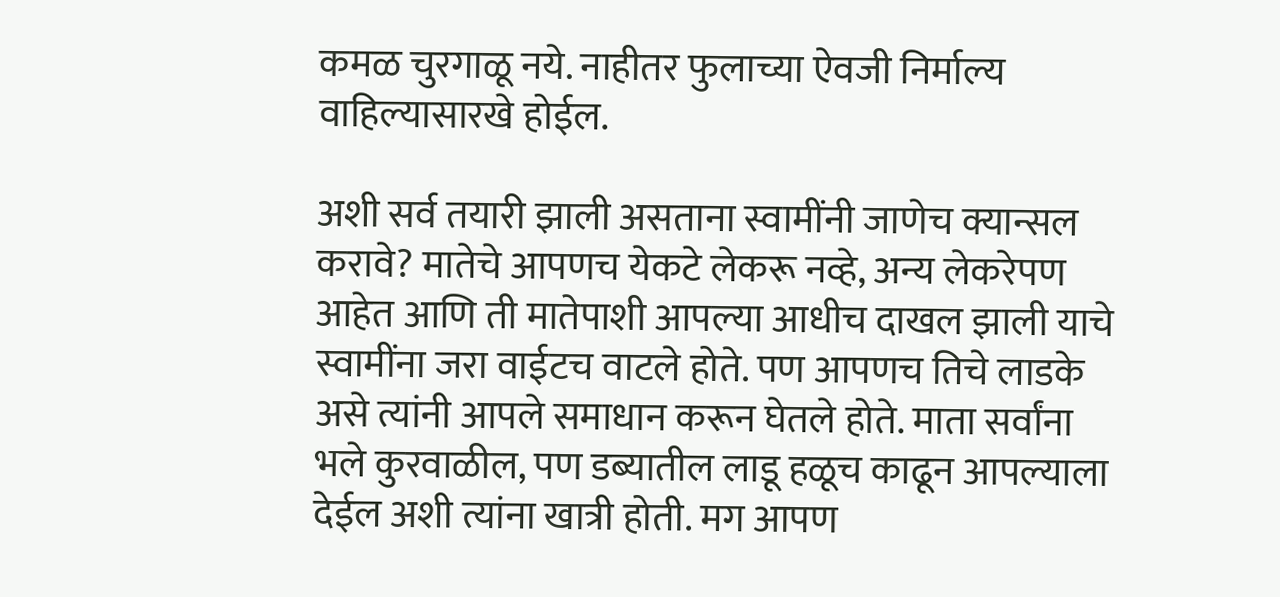कमळ चुरगाळू नये. नाहीतर फुलाच्या ऐवजी निर्माल्य वाहिल्यासारखे होईल.

अशी सर्व तयारी झाली असताना स्वामींनी जाणेच क्यान्सल करावे? मातेचे आपणच येकटे लेकरू नव्हे, अन्य लेकरेपण आहेत आणि ती मातेपाशी आपल्या आधीच दाखल झाली याचे स्वामींना जरा वाईटच वाटले होते. पण आपणच तिचे लाडके असे त्यांनी आपले समाधान करून घेतले होते. माता सर्वांना भले कुरवाळील, पण डब्यातील लाडू हळूच काढून आपल्याला देईल अशी त्यांना खात्री होती. मग आपण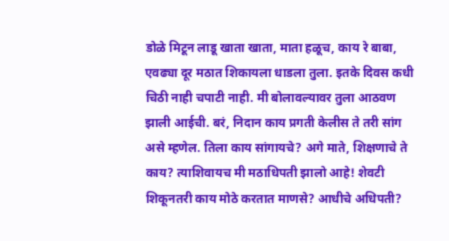डोळे मिटून लाडू खाता खाता, माता हळूच, काय रे बाबा, एवढ्या दूर मठात शिकायला धाडला तुला. इतके दिवस कधी चिठी नाही चपाटी नाही. मी बोलावल्यावर तुला आठवण झाली आईची. बरं, निदान काय प्रगती केलीस ते तरी सांग असे म्हणेल. तिला काय सांगायचे? अगे माते, शिक्षणाचे ते काय? त्याशिवायच मी मठाधिपती झालो आहे! शेवटी शिकूनतरी काय मोठे करतात माणसे? आधीचे अधिपती?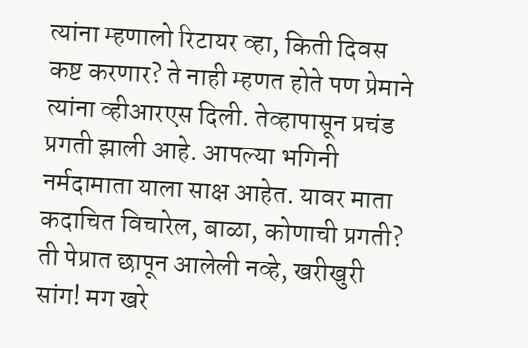त्यांना म्हणालो रिटायर व्हा, किती दिवस कष्ट करणार? ते नाही म्हणत होते पण प्रेमाने त्यांना व्हीआरएस दिली. तेव्हापासून प्रचंड प्रगती झाली आहे. आपल्या भगिनी नर्मदामाता याला साक्ष आहेत. यावर माता कदाचित विचारेल, बाळा, कोणाची प्रगती? ती पेप्रात छापून आलेली नव्हे, खरीखुरी सांग! मग खरे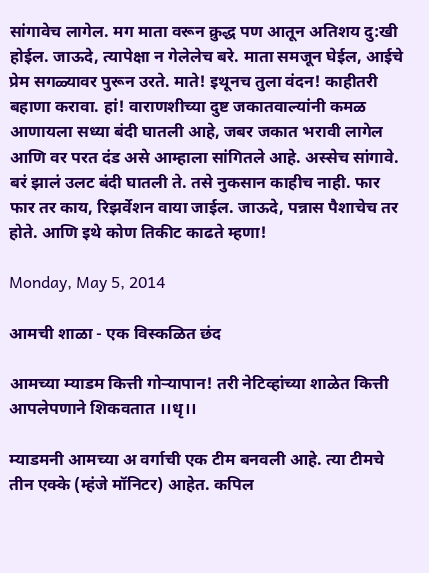सांगावेच लागेल. मग माता वरून क्रुद्ध पण आतून अतिशय दु:खी होईल. जाऊदे, त्यापेक्षा न गेलेलेच बरे. माता समजून घेईल, आईचे प्रेम सगळ्यावर पुरून उरते. माते! इथूनच तुला वंदन! काहीतरी बहाणा करावा. हां! वाराणशीच्या दुष्ट जकातवाल्यांनी कमळ आणायला सध्या बंदी घातली आहे, जबर जकात भरावी लागेल आणि वर परत दंड असे आम्हाला सांगितले आहे. अस्सेच सांगावे. बरं झालं उलट बंदी घातली ते. तसे नुकसान काहीच नाही. फार फार तर काय, रिझर्वेशन वाया जाईल. जाऊदे, पन्नास पैशाचेच तर होते. आणि इथे कोण तिकीट काढते म्हणा!

Monday, May 5, 2014

आमची शाळा - एक विस्कळित छंद

आमच्या म्याडम कित्ती गोऱ्यापान! तरी नेटिव्हांच्या शाळेत कित्ती आपलेपणाने शिकवतात ।।धृ।।

म्याडमनी आमच्या अ वर्गाची एक टीम बनवली आहे. त्या टीमचे तीन एक्के (म्हंजे मॉनिटर) आहेत. कपिल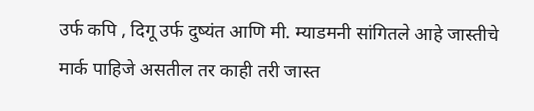उर्फ कपि , दिगू उर्फ दुष्यंत आणि मी. म्याडमनी सांगितले आहे जास्तीचे मार्क पाहिजे असतील तर काही तरी जास्त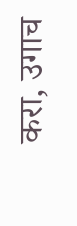करा, उगाच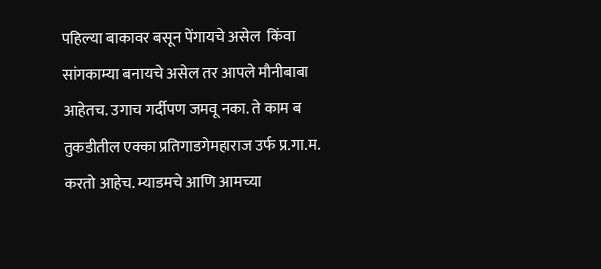पहिल्या बाकावर बसून पेंगायचे असेल  किंवा सांगकाम्या बनायचे असेल तर आपले मौनीबाबा आहेतच. उगाच गर्दीपण जमवू नका. ते काम ब तुकडीतील एक्का प्रतिगाडगेमहाराज उर्फ प्र.गा.म. करतो आहेच. म्याडमचे आणि आमच्या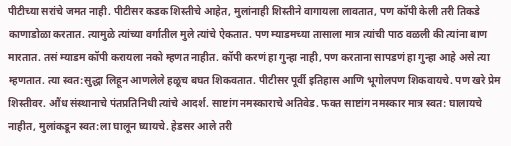पीटीच्या सरांचे जमत नाही. पीटीसर कडक शिस्तीचे आहेत, मुलांनाही शिस्तीने वागायला लावतात, पण कॉपी केली तरी तिकडे काणाडोळा करतात. त्यामुळे त्यांच्या वर्गातील मुले त्यांचे ऐकतात. पण म्याडमच्या तासाला मात्र त्यांची पाठ वळली की त्यांना बाण मारतात. तसं म्याडम कॉपी करायला नको म्हणत नाहीत. कॉपी करणं हा गुन्हा नाही, पण करताना सापडणं हा गुन्हा आहे असे त्या म्हणतात. त्या स्वत:सुद्धा लिहून आणलेले हळूच बघत शिकवतात. पीटीसर पूर्वी इतिहास आणि भूगोलपण शिकवायचे. पण खरे प्रेम शिस्तीवर. औंध संस्थानाचे पंतप्रतिनिधी त्यांचे आदर्श. साष्टांग नमस्काराचे अतिवेड. फक्त साष्टांग नमस्कार मात्र स्वत: घालायचे नाहीत, मुलांकडून स्वत:ला घालून घ्यायचे. हेडसर आले तरी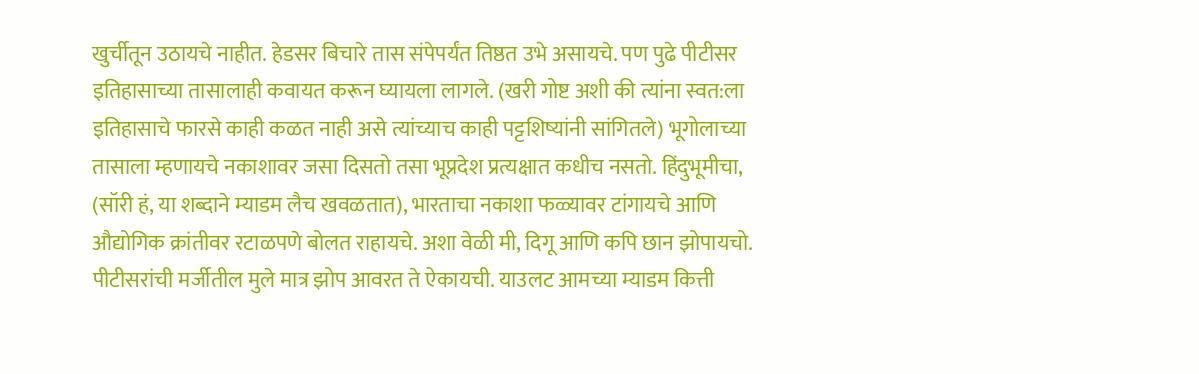खुर्चीतून उठायचे नाहीत. हेडसर बिचारे तास संपेपर्यंत तिष्ठत उभे असायचे. पण पुढे पीटीसर इतिहासाच्या तासालाही कवायत करून घ्यायला लागले. (खरी गोष्ट अशी की त्यांना स्वत:ला इतिहासाचे फारसे काही कळत नाही असे त्यांच्याच काही पट्टशिष्यांनी सांगितले) भूगोलाच्या तासाला म्हणायचे नकाशावर जसा दिसतो तसा भूप्रदेश प्रत्यक्षात कधीच नसतो. हिंदुभूमीचा, (सॉरी हं, या शब्दाने म्याडम लैच खवळतात), भारताचा नकाशा फळ्यावर टांगायचे आणि औद्योगिक क्रांतीवर रटाळपणे बोलत राहायचे. अशा वेळी मी, दिगू आणि कपि छान झोपायचो. पीटीसरांची मर्जीतील मुले मात्र झोप आवरत ते ऐकायची. याउलट आमच्या म्याडम कित्ती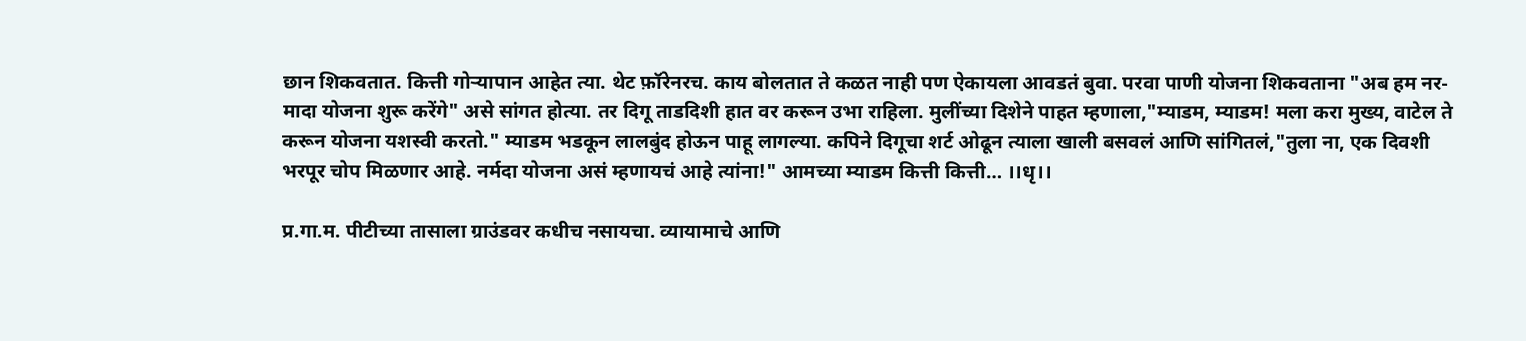छान शिकवतात. कित्ती गोऱ्यापान आहेत त्या. थेट फ़ॉरेनरच. काय बोलतात ते कळत नाही पण ऐकायला आवडतं बुवा. परवा पाणी योजना शिकवताना "अब हम नर-मादा योजना शुरू करेंगे" असे सांगत होत्या. तर दिगू ताडदिशी हात वर करून उभा राहिला. मुलींच्या दिशेने पाहत म्हणाला,"म्याडम, म्याडम! मला करा मुख्य, वाटेल ते करून योजना यशस्वी करतो." म्याडम भडकून लालबुंद होऊन पाहू लागल्या. कपिने दिगूचा शर्ट ओढून त्याला खाली बसवलं आणि सांगितलं,"तुला ना, एक दिवशी भरपूर चोप मिळणार आहे. नर्मदा योजना असं म्हणायचं आहे त्यांना!" आमच्या म्याडम कित्ती कित्ती… ।।धृ।।

प्र.गा.म. पीटीच्या तासाला ग्राउंडवर कधीच नसायचा. व्यायामाचे आणि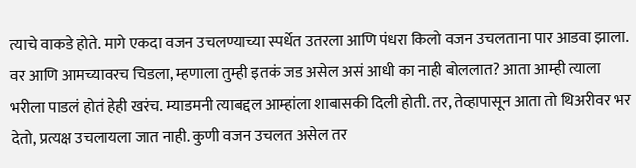त्याचे वाकडे होते. मागे एकदा वजन उचलण्याच्या स्पर्धेत उतरला आणि पंधरा किलो वजन उचलताना पार आडवा झाला. वर आणि आमच्यावरच चिडला, म्हणाला तुम्ही इतकं जड असेल असं आधी का नाही बोललात? आता आम्ही त्याला भरीला पाडलं होतं हेही खरंच. म्याडमनी त्याबद्दल आम्हांला शाबासकी दिली होती. तर, तेव्हापासून आता तो थिअरीवर भर देतो, प्रत्यक्ष उचलायला जात नाही. कुणी वजन उचलत असेल तर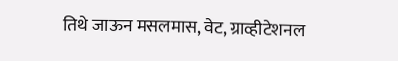तिथे जाऊन मसलमास, वेट, ग्राव्हीटेशनल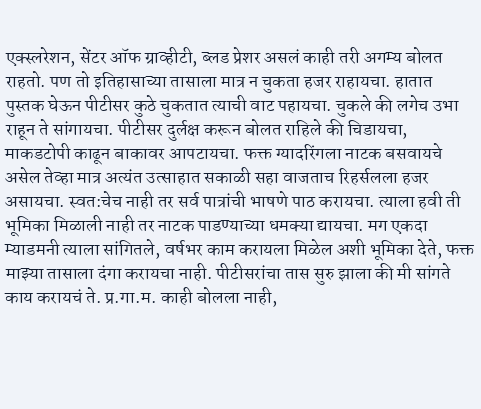एक्स्लरेशन, सेंटर ऑफ ग्राव्हीटी, ब्लड प्रेशर असलं काही तरी अगम्य बोलत राहतो. पण तो इतिहासाच्या तासाला मात्र न चुकता हजर राहायचा. हातात पुस्तक घेऊन पीटीसर कुठे चुकतात त्याची वाट पहायचा. चुकले की लगेच उभा राहून ते सांगायचा. पीटीसर दुर्लक्ष करून बोलत राहिले की चिडायचा, माकडटोपी काढून बाकावर आपटायचा. फक्त ग्यादरिंगला नाटक बसवायचे असेल तेव्हा मात्र अत्यंत उत्साहात सकाळी सहा वाजताच रिहर्सलला हजर असायचा. स्वत:चेच नाही तर सर्व पात्रांची भाषणे पाठ करायचा. त्याला हवी ती भूमिका मिळाली नाही तर नाटक पाडण्याच्या धमक्या द्यायचा. मग एकदा म्याडमनी त्याला सांगितले, वर्षभर काम करायला मिळेल अशी भूमिका देते, फक्त माझ्या तासाला दंगा करायचा नाही. पीटीसरांचा तास सुरु झाला की मी सांगते काय करायचं ते. प्र.गा.म. काही बोलला नाही,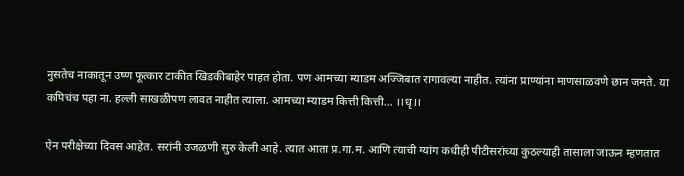नुसतेच नाकातून उष्ण फूत्कार टाकीत खिडकीबाहेर पाहत होता. पण आमच्या म्याडम अज्जिबात रागावल्या नाहीत. त्यांना प्राण्यांना माणसाळवणे छान जमते. या कपिचंच पहा ना. हल्ली साखळीपण लावत नाहीत त्याला. आमच्या म्याडम कित्ती कित्ती… ।।धृ।।

ऐन परीक्षेच्या दिवस आहेत. सरांनी उजळणी सुरु केली आहे. त्यात आता प्र.गा.म. आणि त्याची ग्यांग कधीही पीटीसरांच्या कुठल्याही तासाला जाऊन म्हणतात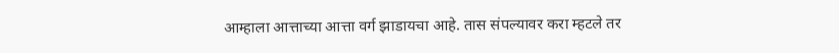आम्हाला आत्ताच्या आत्ता वर्ग झाडायचा आहे. तास संपल्यावर करा म्हटले तर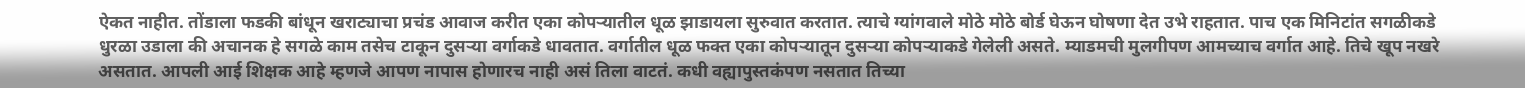ऐकत नाहीत. तोंडाला फडकी बांधून खराट्याचा प्रचंड आवाज करीत एका कोपऱ्यातील धूळ झाडायला सुरुवात करतात. त्याचे ग्यांगवाले मोठे मोठे बोर्ड घेऊन घोषणा देत उभे राहतात. पाच एक मिनिटांत सगळीकडे धुरळा उडाला की अचानक हे सगळे काम तसेच टाकून दुसऱ्या वर्गाकडे धावतात. वर्गातील धूळ फक्त एका कोपऱ्यातून दुसऱ्या कोपऱ्याकडे गेलेली असते. म्याडमची मुलगीपण आमच्याच वर्गात आहे. तिचे खूप नखरे असतात. आपली आई शिक्षक आहे म्हणजे आपण नापास होणारच नाही असं तिला वाटतं. कधी वह्यापुस्तकंपण नसतात तिच्या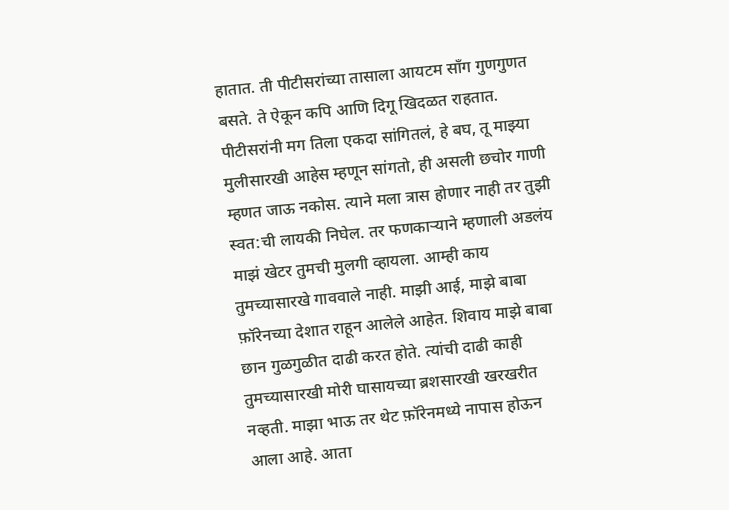हातात. ती पीटीसरांच्या तासाला आयटम सॉंग गुणगुणत बसते. ते ऐकून कपि आणि दिगू खिदळत राहतात. पीटीसरांनी मग तिला एकदा सांगितलं, हे बघ, तू माझ्या मुलीसारखी आहेस म्हणून सांगतो, ही असली छचोर गाणी म्हणत जाऊ नकोस. त्याने मला त्रास होणार नाही तर तुझी स्वत:ची लायकी निघेल. तर फणकाऱ्याने म्हणाली अडलंय माझं खेटर तुमची मुलगी व्हायला. आम्ही काय तुमच्यासारखे गाववाले नाही. माझी आई, माझे बाबा फ़ॉरेनच्या देशात राहून आलेले आहेत. शिवाय माझे बाबा छान गुळगुळीत दाढी करत होते. त्यांची दाढी काही तुमच्यासारखी मोरी घासायच्या ब्रशसारखी खरखरीत नव्हती. माझा भाऊ तर थेट फ़ॉरेनमध्ये नापास होऊन आला आहे. आता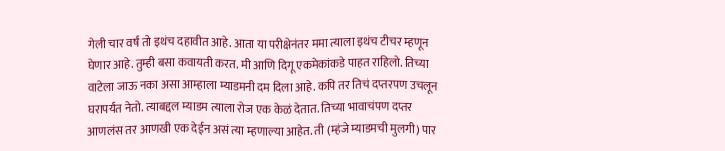गेली चार वर्षं तो इथंच दहावीत आहे. आता या परीक्षेनंतर ममा त्याला इथंच टीचर म्हणून घेणार आहे. तुम्ही बसा कवायती करत. मी आणि दिगू एकमेकांकडे पाहत राहिलो. तिच्या वाटेला जाऊ नका असा आम्हाला म्याडमनी दम दिला आहे. कपि तर तिचं दप्तरपण उचलून घरापर्यंत नेतो. त्याबद्दल म्याडम त्याला रोज एक केळं देतात. तिच्या भावाचंपण दप्तर आणलंस तर आणखी एक देईन असं त्या म्हणाल्या आहेत. ती (म्हंजे म्याडमची मुलगी) पार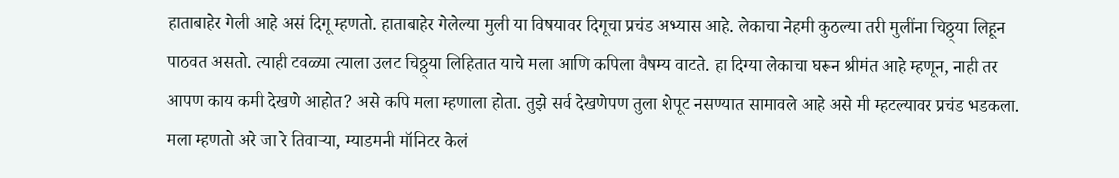हाताबाहेर गेली आहे असं दिगू म्हणतो. हाताबाहेर गेलेल्या मुली या विषयावर दिगूचा प्रचंड अभ्यास आहे. लेकाचा नेहमी कुठल्या तरी मुलींना चिठ्ठ्या लिहून पाठवत असतो. त्याही टवळ्या त्याला उलट चिठ्ठ्या लिहितात याचे मला आणि कपिला वैषम्य वाटते. हा दिग्या लेकाचा घरून श्रीमंत आहे म्हणून, नाही तर आपण काय कमी देखणे आहोत? असे कपि मला म्हणाला होता. तुझे सर्व देखणेपण तुला शेपूट नसण्यात सामावले आहे असे मी म्हटल्यावर प्रचंड भडकला. मला म्हणतो अरे जा रे तिवाऱ्या, म्याडमनी मॉनिटर केलं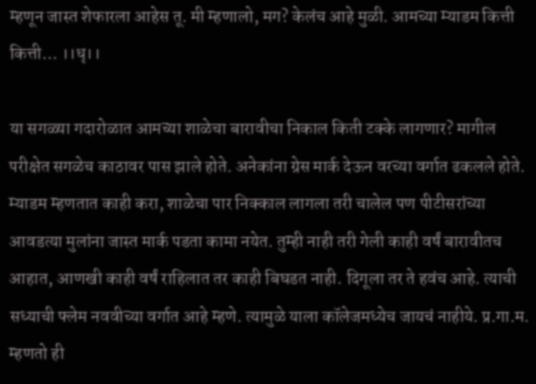म्हणून जास्त शेफारला आहेस तू. मी म्हणालो, मग? केलंच आहे मुळी. आमच्या म्याडम कित्ती कित्ती… ।।धृ।।

या सगळ्या गदारोळात आमच्या शाळेचा बारावीचा निकाल किती टक्के लागणार? मागील परीक्षेत सगळेच काठावर पास झाले होते. अनेकांना ग्रेस मार्क देऊन वरच्या वर्गात ढकलले होते. म्याडम म्हणतात काही करा, शाळेचा पार निक्काल लागला तरी चालेल पण पीटीसरांच्या आवडत्या मुलांना जास्त मार्क पडता कामा नयेत. तुम्ही नाही तरी गेली काही वर्षं बारावीतच आहात, आणखी काही वर्षं राहिलात तर काही बिघडत नाही. दिगूला तर ते हवंच आहे. त्याची सध्याची फ्लेम नववीच्या वर्गात आहे म्हणे. त्यामुळे याला कॉलेजमध्येच जायचं नाहीये. प्र.गा.म. म्हणतो ही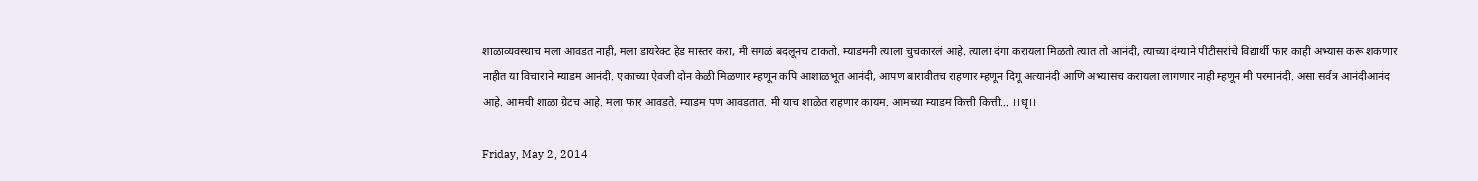शाळाव्यवस्थाच मला आवडत नाही, मला डायरेक्ट हेड मास्तर करा, मी सगळं बदलूनच टाकतो. म्याडमनी त्याला चुचकारलं आहे. त्याला दंगा करायला मिळतो त्यात तो आनंदी, त्याच्या दंग्याने पीटीसरांचे विद्यार्थी फार काही अभ्यास करू शकणार नाहीत या विचाराने म्याडम आनंदी. एकाच्या ऐवजी दोन केळी मिळणार म्हणून कपि आशाळभूत आनंदी, आपण बारावीतच राहणार म्हणून दिगू अत्यानंदी आणि अभ्यासच करायला लागणार नाही म्हणून मी परमानंदी. असा सर्वत्र आनंदीआनंद आहे. आमची शाळा ग्रेटच आहे. मला फार आवडते. म्याडम पण आवडतात. मी याच शाळेत राहणार कायम. आमच्या म्याडम कित्ती कित्ती… ।।धृ।।

Friday, May 2, 2014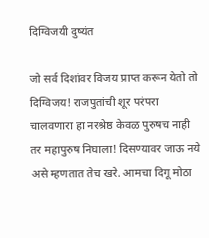दिग्विजयी दुष्यंत

जो सर्व दिशांवर विजय प्राप्त करून येतो तो दिग्विजय! राजपुतांची शूर परंपरा चालवणारा हा नरश्रेष्ठ केवळ पुरुषच नाही तर महापुरुष निघाला! दिसण्यावर जाऊ नये असे म्हणतात तेच खरे. आमचा दिगू मोठा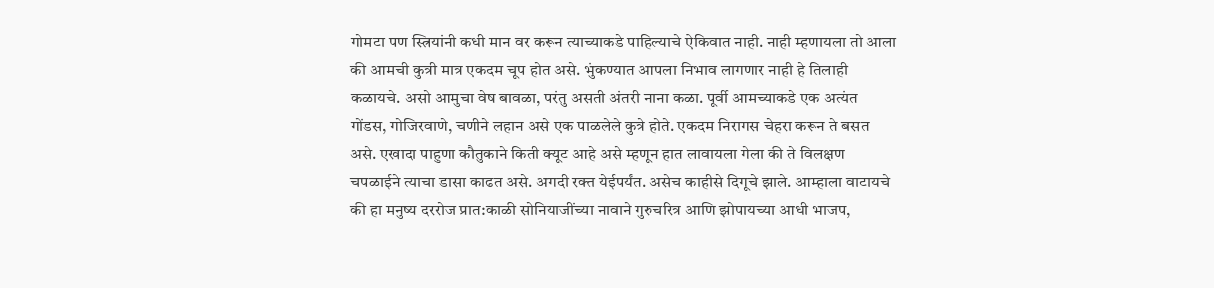गोमटा पण स्त्रियांनी कधी मान वर करून त्याच्याकडे पाहिल्याचे ऐकिवात नाही. नाही म्हणायला तो आला की आमची कुत्री मात्र एकदम चूप होत असे. भुंकण्यात आपला निभाव लागणार नाही हे तिलाही कळायचे. असो आमुचा वेष बावळा, परंतु असती अंतरी नाना कळा. पूर्वी आमच्याकडे एक अत्यंत गोंडस, गोजिरवाणे, चणीने लहान असे एक पाळलेले कुत्रे होते. एकदम निरागस चेहरा करून ते बसत असे. एखादा पाहुणा कौतुकाने किती क्यूट आहे असे म्हणून हात लावायला गेला की ते विलक्षण चपळाईने त्याचा डासा काढत असे. अगदी रक्त येईपर्यंत. असेच काहीसे दिगूचे झाले. आम्हाला वाटायचे की हा मनुष्य दररोज प्रात:काळी सोनियाजींच्या नावाने गुरुचरित्र आणि झोपायच्या आधी भाजप,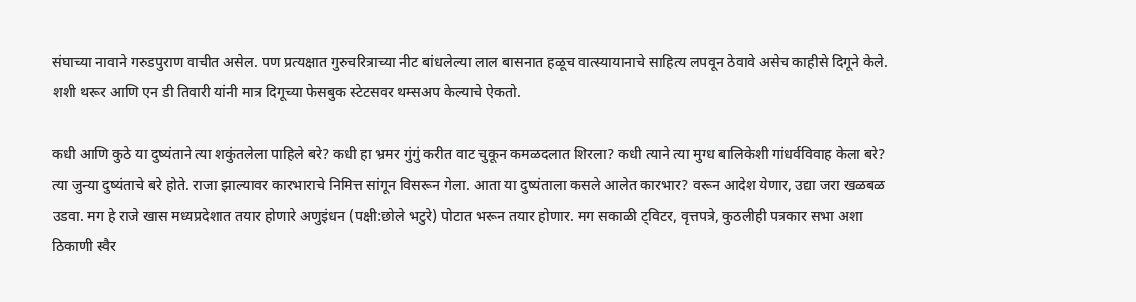संघाच्या नावाने गरुडपुराण वाचीत असेल. पण प्रत्यक्षात गुरुचरित्राच्या नीट बांधलेल्या लाल बासनात हळूच वात्स्यायानाचे साहित्य लपवून ठेवावे असेच काहीसे दिगूने केले. शशी थरूर आणि एन डी तिवारी यांनी मात्र दिगूच्या फेसबुक स्टेटसवर थम्सअप केल्याचे ऐकतो.

कधी आणि कुठे या दुष्यंताने त्या शकुंतलेला पाहिले बरे? कधी हा भ्रमर गुंगुं करीत वाट चुकून कमळदलात शिरला? कधी त्याने त्या मुग्ध बालिकेशी गांधर्वविवाह केला बरे? त्या जुन्या दुष्यंताचे बरे होते. राजा झाल्यावर कारभाराचे निमित्त सांगून विसरून गेला. आता या दुष्यंताला कसले आलेत कारभार? वरून आदेश येणार, उद्या जरा खळबळ उडवा. मग हे राजे खास मध्यप्रदेशात तयार होणारे अणुइंधन (पक्षी:छोले भटुरे) पोटात भरून तयार होणार. मग सकाळी ट्विटर, वृत्तपत्रे, कुठलीही पत्रकार सभा अशा ठिकाणी स्वैर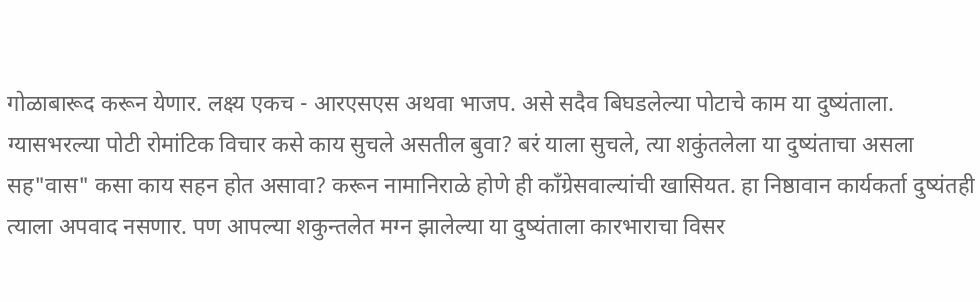गोळाबारूद करून येणार. लक्ष्य एकच - आरएसएस अथवा भाजप. असे सदैव बिघडलेल्या पोटाचे काम या दुष्यंताला. ग्यासभरल्या पोटी रोमांटिक विचार कसे काय सुचले असतील बुवा? बरं याला सुचले, त्या शकुंतलेला या दुष्यंताचा असला सह"वास" कसा काय सहन होत असावा? करून नामानिराळे होणे ही कॉंग्रेसवाल्यांची खासियत. हा निष्ठावान कार्यकर्ता दुष्यंतही त्याला अपवाद नसणार. पण आपल्या शकुन्तलेत मग्न झालेल्या या दुष्यंताला कारभाराचा विसर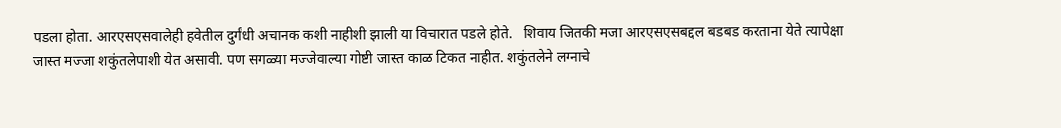पडला होता. आरएसएसवालेही हवेतील दुर्गंधी अचानक कशी नाहीशी झाली या विचारात पडले होते.   शिवाय जितकी मजा आरएसएसबद्दल बडबड करताना येते त्यापेक्षा जास्त मज्जा शकुंतलेपाशी येत असावी. पण सगळ्या मज्जेवाल्या गोष्टी जास्त काळ टिकत नाहीत. शकुंतलेने लग्नाचे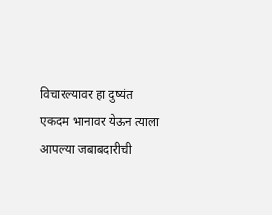विचारल्यावर हा दुष्यंत एकदम भानावर येऊन त्याला आपल्या जबाबदारीची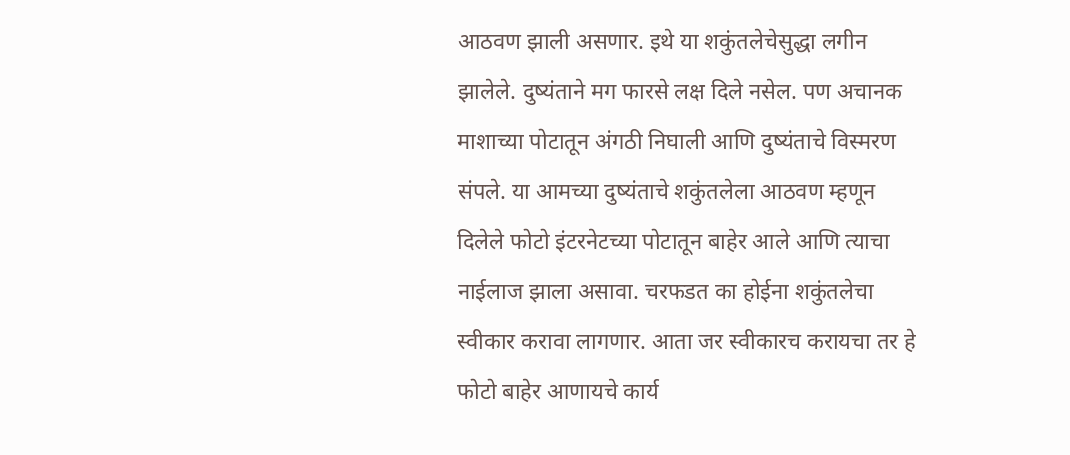आठवण झाली असणार. इथे या शकुंतलेचेसुद्धा लगीन झालेले. दुष्यंताने मग फारसे लक्ष दिले नसेल. पण अचानक माशाच्या पोटातून अंगठी निघाली आणि दुष्यंताचे विस्मरण संपले. या आमच्या दुष्यंताचे शकुंतलेला आठवण म्हणून दिलेले फोटो इंटरनेटच्या पोटातून बाहेर आले आणि त्याचा नाईलाज झाला असावा. चरफडत का होईना शकुंतलेचा स्वीकार करावा लागणार. आता जर स्वीकारच करायचा तर हे फोटो बाहेर आणायचे कार्य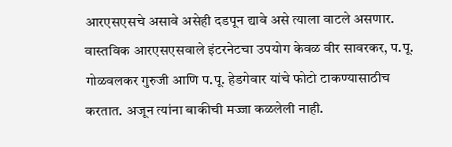आरएसएसचे असावे असेही दडपून द्यावे असे त्याला वाटले असणार. वास्तविक आरएसएसवाले इंटरनेटचा उपयोग केवळ वीर सावरकर, प.पू. गोळवलकर गुरुजी आणि प.पू. हेडगेवार यांचे फोटो टाकण्यासाठीच करतात. अजून त्यांना बाकीची मज्जा कळलेली नाही.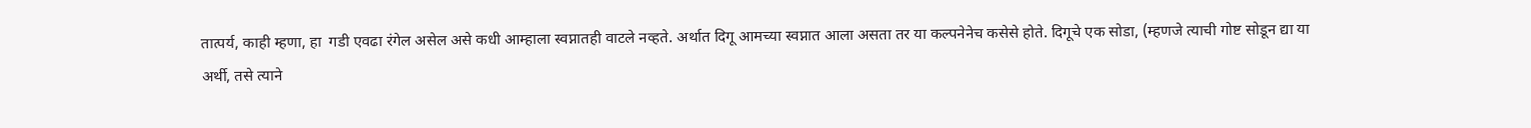तात्पर्य, काही म्हणा, हा  गडी एवढा रंगेल असेल असे कधी आम्हाला स्वप्नातही वाटले नव्हते. अर्थात दिगू आमच्या स्वप्नात आला असता तर या कल्पनेनेच कसेसे होते. दिगूचे एक सोडा, (म्हणजे त्याची गोष्ट सोडून द्या या अर्थी, तसे त्याने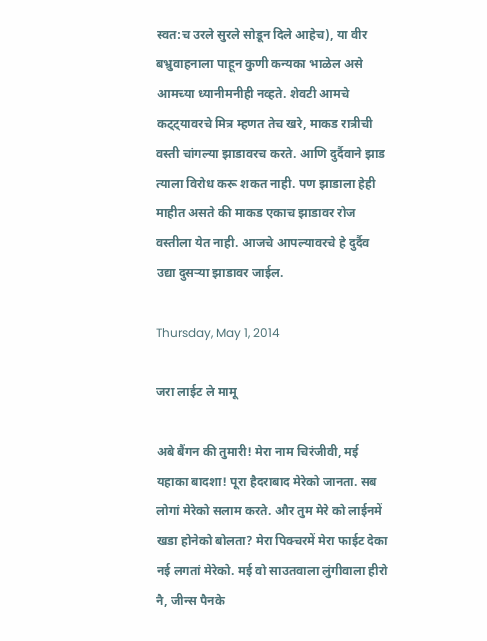स्वत:च उरले सुरले सोडून दिले आहेच), या वीर बभ्रुवाहनाला पाहून कुणी कन्यका भाळेल असे आमच्या ध्यानीमनीही नव्हते. शेवटी आमचे कट्ट्यावरचे मित्र म्हणत तेच खरे, माकड रात्रीची वस्ती चांगल्या झाडावरच करते. आणि दुर्दैवाने झाड त्याला विरोध करू शकत नाही. पण झाडाला हेही माहीत असते की माकड एकाच झाडावर रोज वस्तीला येत नाही. आजचे आपल्यावरचे हे दुर्दैव उद्या दुसऱ्या झाडावर जाईल.

Thursday, May 1, 2014

जरा लाईट ले मामू

अबे बैंगन की तुमारी! मेरा नाम चिरंजीवी, मई यहाका बादशा! पूरा हैदराबाद मेरेको जानता. सब लोगां मेरेको सलाम करते. और तुम मेरे को लाईनमें खडा होनेको बोलता? मेरा पिक्चरमें मेरा फाईट देका नई लगतां मेरेको. मई वो साउतवाला लुंगीवाला हीरो नै, जीन्स पैनके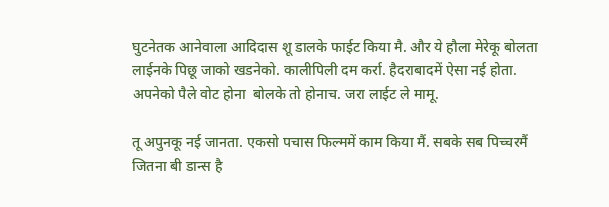घुटनेतक आनेवाला आदिदास शू डालके फाईट किया मै. और ये हौला मेरेकू बोलता लाईनके पिछू जाको खडनेको. कालीपिली दम कर्रा. हैदराबादमें ऐसा नई होता. अपनेको पैले वोट होना  बोलके तो होनाच. जरा लाईट ले मामू.

तू अपुनकू नई जानता. एकसो पचास फिल्ममें काम किया मैं. सबके सब पिच्चरमैं जितना बी डान्स है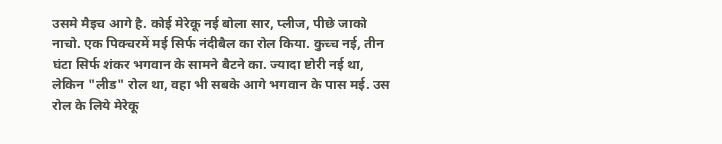उसमे मैइच आगे है. कोई मेरेकू नई बोला सार, प्लीज, पीछे जाको नाचो. एक पिक्चरमें मई सिर्फ नंदीबैल का रोल किया. कुच्च नई, तीन घंटा सिर्फ शंकर भगवान के सामने बैटने का. ज्यादा ष्टोरी नई था, लेकिन "लीड" रोल था, वहा भी सबके आगे भगवान के पास मई. उस रोल के लिये मेरेकू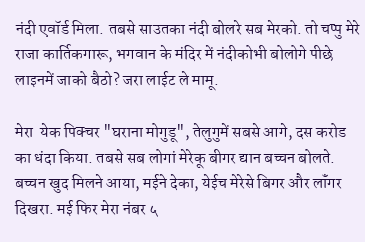नंदी एवॉर्ड मिला. तबसे साउतका नंदी बोलरे सब मेरको. तो चप्पु मेरे राजा कार्तिकगारू, भगवान के मंदिर में नंदीकोभी बोलोगे पीछे लाइनमें जाको बैठो? जरा लाईट ले मामू.

मेरा  येक पिक्चर "घराना मोगुडू", तेलुगुमें सबसे आगे, दस करोड का धंदा किया. तबसे सब लोगां मेरेकू बीगर द्यान बच्चन बोलते. बच्चन खुद मिलने आया, मईने देका, येईच मेरेसे बिगर और लॉंगर दिखरा. मई फिर मेरा नंबर ५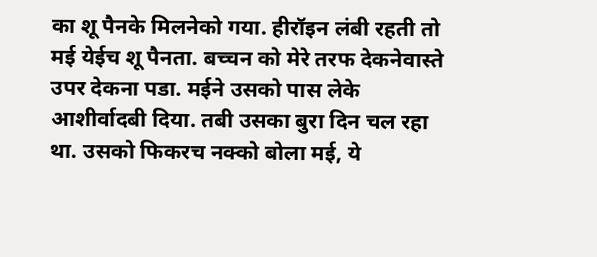का शू पैनके मिलनेको गया. हीरॉइन लंबी रहती तो मई येईच शू पैनता. बच्चन को मेरे तरफ देकनेवास्ते उपर देकना पडा. मईने उसको पास लेके आशीर्वादबी दिया. तबी उसका बुरा दिन चल रहा था. उसको फिकरच नक्को बोला मई, ये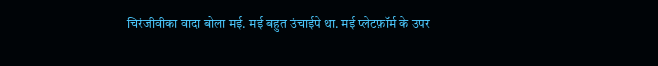चिरंजीवीका वादा बोला मई. मई बहुत उंचाईपे था. मई प्लेटफ़ॉर्म के उपर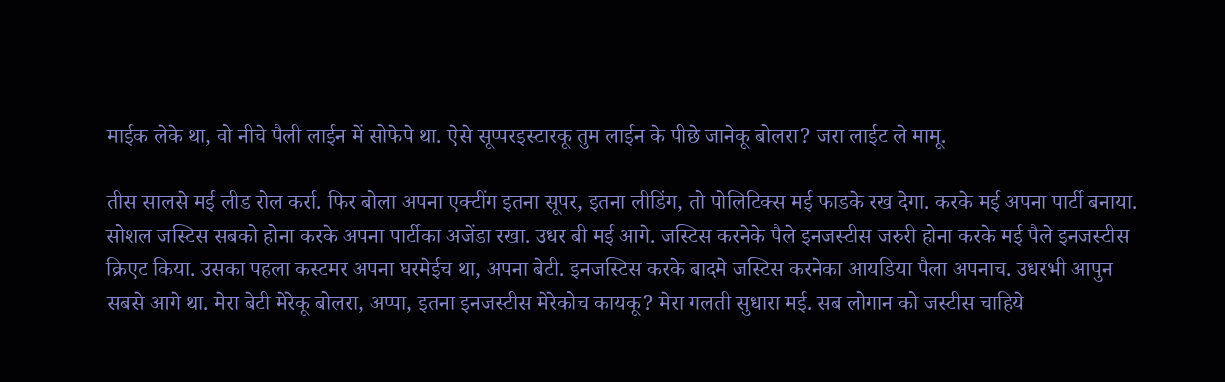माईक लेके था, वो नीचे पैली लाईन में सोफेपे था. ऐसे सूप्परइस्टारकू तुम लाईन के पीछे जानेकू बोलरा? जरा लाईट ले मामू.

तीस सालसे मई लीड रोल कर्रा. फिर बोला अपना एक्टींग इतना सूपर, इतना लीडिंग, तो पोलिटिक्स मई फाडके रख देगा. करके मई अपना पार्टी बनाया. सोशल जस्टिस सबको होना करके अपना पार्टीका अजेंडा रखा. उधर बी मई आगे. जस्टिस करनेके पैले इनजस्टीस जरुरी होना करके मई पैले इनजस्टीस क्रिएट किया. उसका पहला कस्टमर अपना घरमेईच था, अपना बेटी. इनजस्टिस करके बादमे जस्टिस करनेका आयडिया पैला अपनाच. उधरभी आपुन सबसे आगे था. मेरा बेटी मेरेकू बोलरा, अप्पा, इतना इनजस्टीस मेरेकोच कायकू? मेरा गलती सुधारा मई. सब लोगान को जस्टीस चाहिये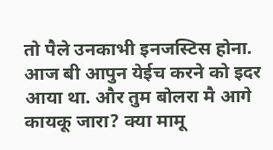तो पैले उनकाभी इनजस्टिस होना. आज बी आपुन येईच करने को इदर आया था. और तुम बोलरा मै आगे कायकू जारा? क्या मामू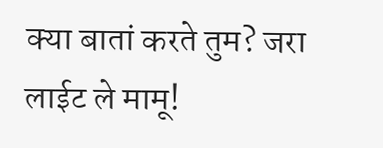क्या बातां करते तुम? जरा लाईट ले मामू!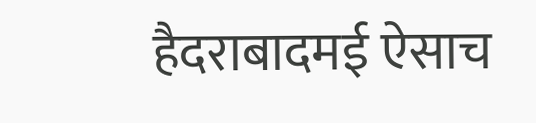हैदराबादमई ऐसाच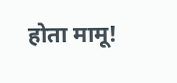होता मामू!